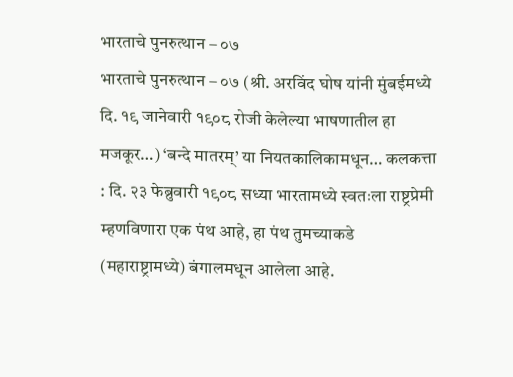भारताचे पुनरुत्थान – ०७
भारताचे पुनरुत्थान – ०७ (श्री. अरविंद घोष यांनी मुंबईमध्ये दि. १९ जानेवारी १९०८ रोजी केलेल्या भाषणातील हा मजकूर…) ‘बन्दे मातरम्’ या नियतकालिकामधून… कलकत्ता : दि. २३ फेब्रुवारी १९०८ सध्या भारतामध्ये स्वतःला राष्ट्रप्रेमी म्हणविणारा एक पंथ आहे, हा पंथ तुमच्याकडे (महाराष्ट्रामध्ये) बंगालमधून आलेला आहे.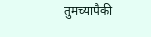तुमच्यापैकी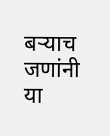बऱ्याच जणांनी या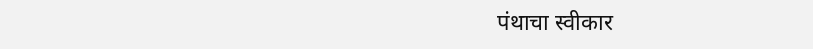पंथाचा स्वीकार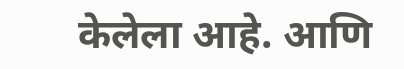केलेला आहे. आणि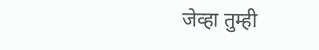जेव्हा तुम्ही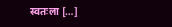स्वतःला […]